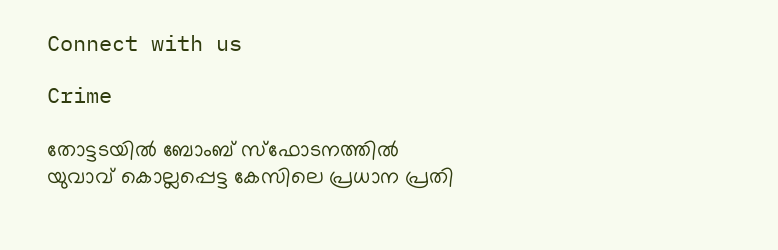Connect with us

Crime

തോട്ടടയില്‍ ബോംബ് സ്ഫോടനത്തില്‍ യുവാവ് കൊല്ലപ്പെട്ട കേസിലെ പ്രധാന പ്രതി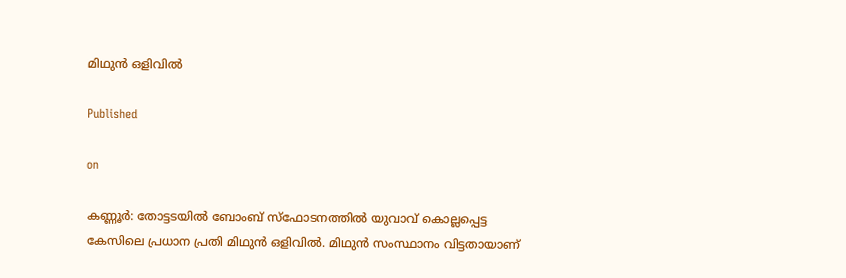മിഥുന്‍ ഒളിവില്‍

Published

on

കണ്ണൂര്‍: തോട്ടടയില്‍ ബോംബ് സ്ഫോടനത്തില്‍ യുവാവ് കൊല്ലപ്പെട്ട കേസിലെ പ്രധാന പ്രതി മിഥുന്‍ ഒളിവില്‍. മിഥുന്‍ സംസ്ഥാനം വിട്ടതായാണ്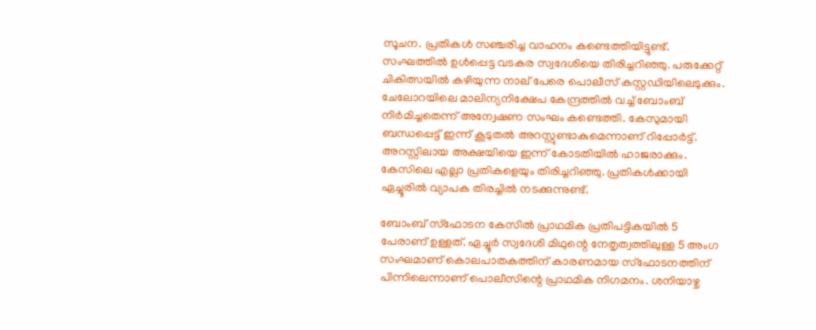സൂചന. പ്രതികള്‍ സഞ്ചരിച്ച വാഹനം കണ്ടെത്തിയിട്ടുണ്ട്. സംഘത്തില്‍ ഉള്‍പ്പെട്ട വടകര സ്വദേശിയെ തിരിച്ചറിഞ്ഞു. പരുക്കേറ്റ് ചികിത്സയില്‍ കഴിയുന്ന നാല് പേരെ പൊലീസ് കസ്റ്റഡിയിലെടുക്കും. ചേലോറയിലെ മാലിന്യനിക്ഷേപ കേന്ദ്രത്തില്‍ വച്ച് ബോംബ് നിര്‍മിച്ചതെന്ന് അന്വേഷണ സംഘം കണ്ടെത്തി. കേസുമായി ബന്ധപ്പെട്ട് ഇന്ന് കൂടുതല്‍ അറസ്റ്റുണ്ടാകുമെന്നാണ് റിപ്പോര്‍ട്ട്. അറസ്റ്റിലായ അക്ഷയിയെ ഇന്ന് കോടതിയില്‍ ഹാജരാക്കും. കേസിലെ എല്ലാ പ്രതികളെയും തിരിച്ചറിഞ്ഞു. പ്രതികള്‍ക്കായി ഏച്ചൂരില്‍ വ്യാപക തിരച്ചില്‍ നടക്കുന്നുണ്ട്.

ബോംബ് സ്ഫോടന കേസില്‍ പ്രാഥമിക പ്രതിപട്ടികയില്‍ 5 പേരാണ് ഉള്ളത്. ഏച്ചൂര്‍ സ്വദേശി മിഥുന്റെ നേതൃത്വത്തിലുള്ള 5 അംഗ സംഘമാണ് കൊലപാതകത്തിന് കാരണമായ സ്ഫോടനത്തിന് പിന്നിലെന്നാണ് പൊലീസിന്റെ പ്രാഥമിക നിഗമനം. ശനിയാഴ്ച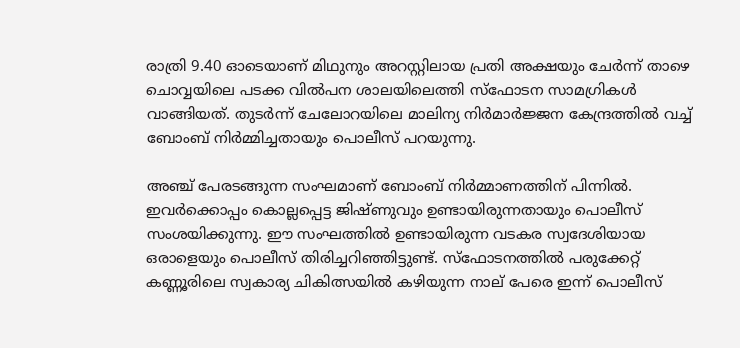രാത്രി 9.40 ഓടെയാണ് മിഥുനും അറസ്റ്റിലായ പ്രതി അക്ഷയും ചേര്‍ന്ന് താഴെ ചൊവ്വയിലെ പടക്ക വില്‍പന ശാലയിലെത്തി സ്ഫോടന സാമഗ്രികള്‍ വാങ്ങിയത്. തുടര്‍ന്ന് ചേലോറയിലെ മാലിന്യ നിര്‍മാര്‍ജ്ജന കേന്ദ്രത്തില്‍ വച്ച് ബോംബ് നിര്‍മ്മിച്ചതായും പൊലീസ് പറയുന്നു.

അഞ്ച് പേരടങ്ങുന്ന സംഘമാണ് ബോംബ് നിര്‍മ്മാണത്തിന് പിന്നില്‍. ഇവര്‍ക്കൊപ്പം കൊല്ലപ്പെട്ട ജിഷ്ണുവും ഉണ്ടായിരുന്നതായും പൊലീസ് സംശയിക്കുന്നു. ഈ സംഘത്തില്‍ ഉണ്ടായിരുന്ന വടകര സ്വദേശിയായ ഒരാളെയും പൊലീസ് തിരിച്ചറിഞ്ഞിട്ടുണ്ട്. സ്ഫോടനത്തില്‍ പരുക്കേറ്റ് കണ്ണൂരിലെ സ്വകാര്യ ചികിത്സയില്‍ കഴിയുന്ന നാല് പേരെ ഇന്ന് പൊലീസ്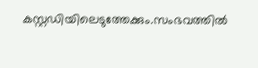കസ്റ്റഡിയിലെടുത്തേക്കും.സംഭവത്തില്‍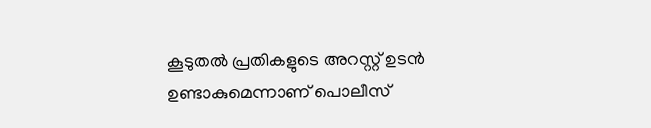കൂടുതല്‍ പ്രതികളുടെ അറസ്റ്റ് ഉടന്‍ ഉണ്ടാകുമെന്നാണ് പൊലീസ്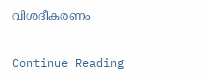വിശദീകരണം

Continue Reading